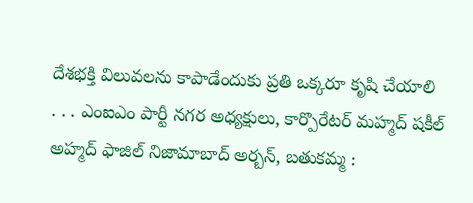దేశభక్తి విలువలను కాపాడేందుకు ప్రతి ఒక్కరూ కృషి చేయాలి
. . . ఎంఐఎం పార్టీ నగర అధ్యక్షులు, కార్పొరేటర్ మహ్మద్ షకీల్ అహ్మద్ ఫాజిల్ నిజామాబాద్ అర్బన్, బతుకమ్మ :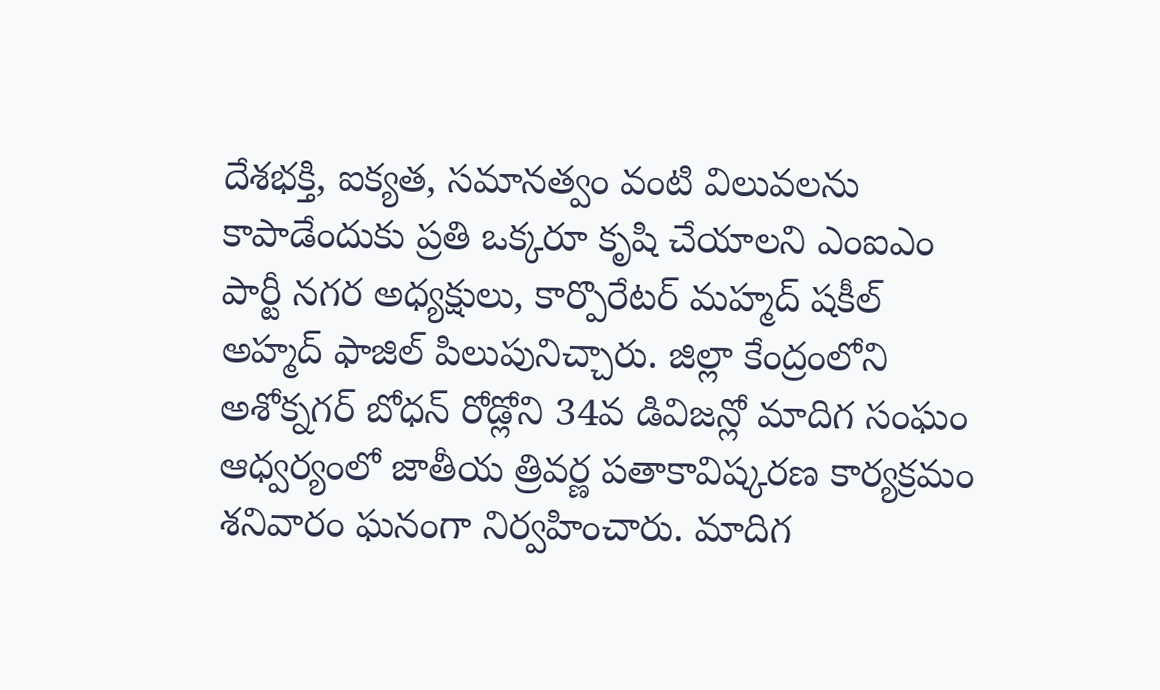దేశభక్తి, ఐక్యత, సమానత్వం వంటి విలువలను కాపాడేందుకు ప్రతి ఒక్కరూ కృషి చేయాలని ఎంఐఎం పార్టీ నగర అధ్యక్షులు, కార్పొరేటర్ మహ్మద్ షకీల్ అహ్మద్ ఫాజిల్ పిలుపునిచ్చారు. జిల్లా కేంద్రంలోని అశోక్నగర్ బోధన్ రోడ్లోని 34వ డివిజన్లో మాదిగ సంఘం ఆధ్వర్యంలో జాతీయ త్రివర్ణ పతాకావిష్కరణ కార్యక్రమం శనివారం ఘనంగా నిర్వహించారు. మాదిగ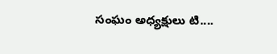సంఘం అధ్యక్షులు టి....